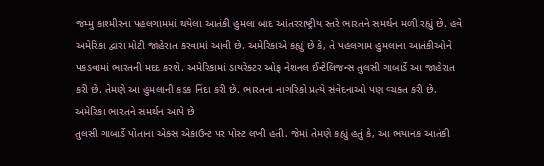જમ્મુ કાશ્મીરના પહલગામમાં થયેલા આતંકી હુમલા બાદ આંતરરાષ્ટ્રીય સ્તરે ભારતને સમર્થન મળી રહ્યું છે. હવે અમેરિકા દ્વારા મોટી જાહેરાત કરવામાં આવી છે. અમેરિકાએ કહ્યું છે કે, તે પહલગામ હુમલાના આતંકીઓને પકડવામાં ભારતની મદદ કરશે. અમેરિકામાં ડાયરેક્ટર ઓફ નેશનલ ઈન્ટેલિજન્સ તુલસી ગાબાર્ડે આ જાહેરાત કરી છે. તેમણે આ હુમલાની કડક નિંદા કરી છે. ભારતના નાગરિકો પ્રત્યે સંવેદનાઓ પણ વ્ચક્ત કરી છે.
અમેરિકા ભારતને સમર્થન આપે છે
તુલસી ગાબાર્ડે પોતાના એક્સ એકાઉન્ટ પર પોસ્ટ લખી હતી. જેમાં તેમણે કહ્યું હતું કે, આ ભયાનક આતંકી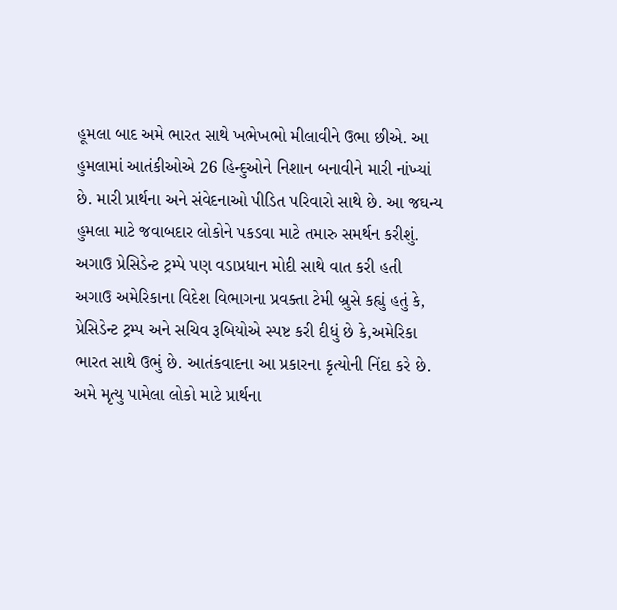હૂમલા બાદ અમે ભારત સાથે ખભેખભો મીલાવીને ઉભા છીએ. આ હુમલામાં આતંકીઓએ 26 હિન્દુઓને નિશાન બનાવીને મારી નાંખ્યાં છે. મારી પ્રાર્થના અને સંવેદનાઓ પીડિત પરિવારો સાથે છે. આ જઘન્ય હુમલા માટે જવાબદાર લોકોને પકડવા માટે તમારુ સમર્થન કરીશું.
અગાઉ પ્રેસિડેન્ટ ટ્રમ્પે પણ વડાપ્રધાન મોદી સાથે વાત કરી હતી
અગાઉ અમેરિકાના વિદેશ વિભાગના પ્રવક્તા ટેમી બ્રુસે કહ્યું હતું કે, પ્રેસિડેન્ટ ટ્રમ્પ અને સચિવ રૂબિયોએ સ્પષ્ટ કરી દીધું છે કે,અમેરિકા ભારત સાથે ઉભું છે. આતંકવાદના આ પ્રકારના કૃત્યોની નિંદા કરે છે. અમે મૃત્યુ પામેલા લોકો માટે પ્રાર્થના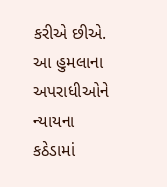કરીએ છીએ. આ હુમલાના અપરાધીઓને ન્યાયના કઠેડામાં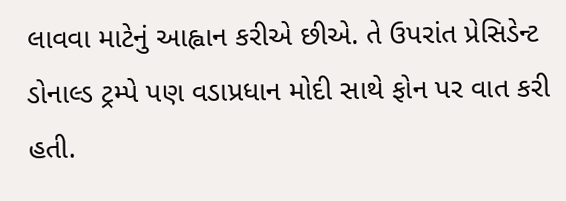લાવવા માટેનું આહ્વાન કરીએ છીએ. તે ઉપરાંત પ્રેસિડેન્ટ ડોનાલ્ડ ટ્રમ્પે પણ વડાપ્રધાન મોદી સાથે ફોન પર વાત કરી હતી.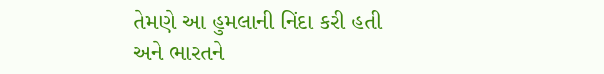તેમણે આ હુમલાની નિંદા કરી હતી અને ભારતને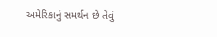અમેરિકાનું સમર્થન છે તેવું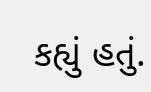કહ્યું હતું.